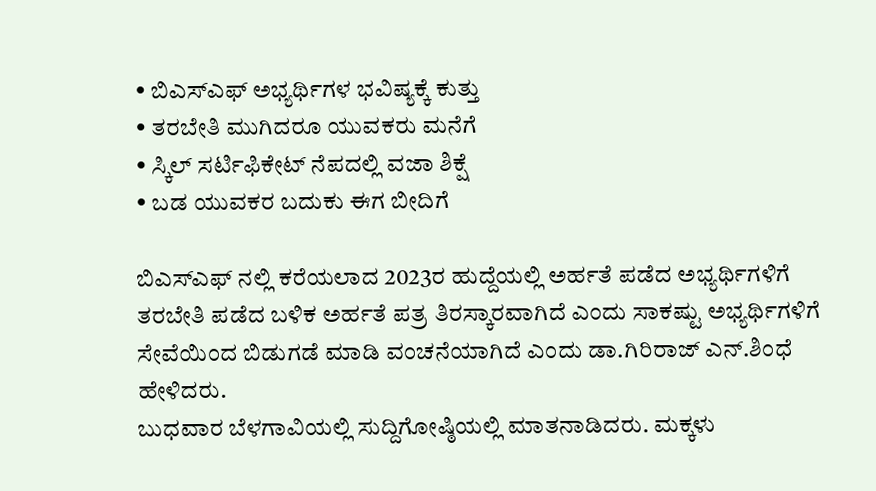• ಬಿಎಸ್ಎಫ್ ಅಭ್ಯರ್ಥಿಗಳ ಭವಿಷ್ಯಕ್ಕೆ ಕುತ್ತು
• ತರಬೇತಿ ಮುಗಿದರೂ ಯುವಕರು ಮನೆಗೆ
• ಸ್ಕಿಲ್ ಸರ್ಟಿಫಿಕೇಟ್ ನೆಪದಲ್ಲಿ ವಜಾ ಶಿಕ್ಷೆ
• ಬಡ ಯುವಕರ ಬದುಕು ಈಗ ಬೀದಿಗೆ

ಬಿಎಸ್ಎಫ್ ನಲ್ಲಿ ಕರೆಯಲಾದ 2023ರ ಹುದ್ದೆಯಲ್ಲಿ ಅರ್ಹತೆ ಪಡೆದ ಅಭ್ಯರ್ಥಿಗಳಿಗೆ ತರಬೇತಿ ಪಡೆದ ಬಳಿಕ ಅರ್ಹತೆ ಪತ್ರ ತಿರಸ್ಕಾರವಾಗಿದೆ ಎಂದು ಸಾಕಷ್ಟು ಅಭ್ಯರ್ಥಿಗಳಿಗೆ ಸೇವೆಯಿಂದ ಬಿಡುಗಡೆ ಮಾಡಿ ವಂಚನೆಯಾಗಿದೆ ಎಂದು ಡಾ.ಗಿರಿರಾಜ್ ಎನ್.ಶಿಂಧೆ ಹೇಳಿದರು.
ಬುಧವಾರ ಬೆಳಗಾವಿಯಲ್ಲಿ ಸುದ್ದಿಗೋಷ್ಠಿಯಲ್ಲಿ ಮಾತನಾಡಿದರು. ಮಕ್ಕಳು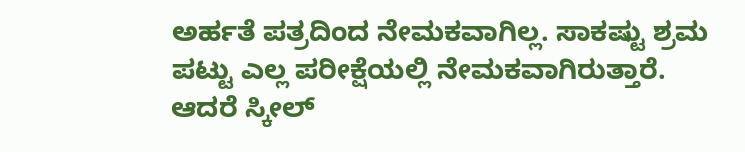ಅರ್ಹತೆ ಪತ್ರದಿಂದ ನೇಮಕವಾಗಿಲ್ಲ. ಸಾಕಷ್ಟು ಶ್ರಮ ಪಟ್ಟು ಎಲ್ಲ ಪರೀಕ್ಷೆಯಲ್ಲಿ ನೇಮಕವಾಗಿರುತ್ತಾರೆ. ಆದರೆ ಸ್ಕೀಲ್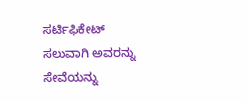ಸರ್ಟಿಫಿಕೇಟ್ ಸಲುವಾಗಿ ಅವರನ್ನು ಸೇವೆಯನ್ನು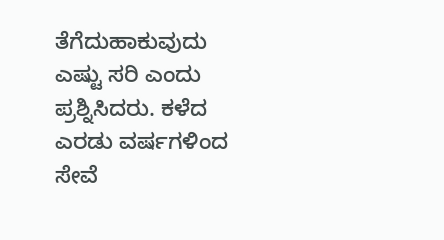ತೆಗೆದುಹಾಕುವುದು ಎಷ್ಟು ಸರಿ ಎಂದು ಪ್ರಶ್ನಿಸಿದರು. ಕಳೆದ ಎರಡು ವರ್ಷಗಳಿಂದ ಸೇವೆ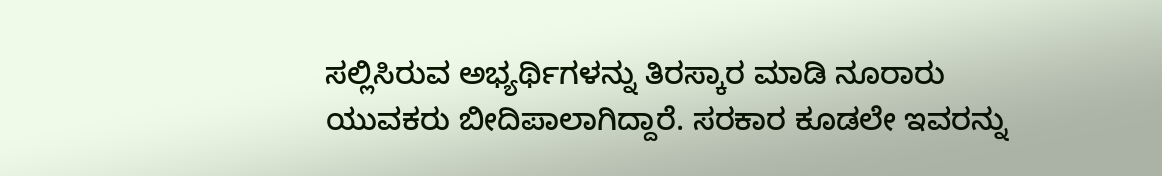ಸಲ್ಲಿಸಿರುವ ಅಭ್ಯರ್ಥಿಗಳನ್ನು ತಿರಸ್ಕಾರ ಮಾಡಿ ನೂರಾರು ಯುವಕರು ಬೀದಿಪಾಲಾಗಿದ್ದಾರೆ. ಸರಕಾರ ಕೂಡಲೇ ಇವರನ್ನು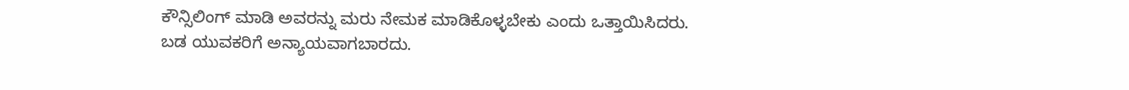ಕೌನ್ಸಿಲಿಂಗ್ ಮಾಡಿ ಅವರನ್ನು ಮರು ನೇಮಕ ಮಾಡಿಕೊಳ್ಳಬೇಕು ಎಂದು ಒತ್ತಾಯಿಸಿದರು.
ಬಡ ಯುವಕರಿಗೆ ಅನ್ಯಾಯವಾಗಬಾರದು.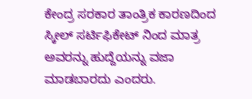ಕೇಂದ್ರ ಸರಕಾರ ತಾಂತ್ರಿಕ ಕಾರಣದಿಂದ ಸ್ಕೀಲ್ ಸರ್ಟಿಫಿಕೇಟ್ ನಿಂದ ಮಾತ್ರ ಅವರನ್ನು ಹುದ್ದೆಯನ್ನು ವಜಾ ಮಾಡಬಾರದು ಎಂದರು.